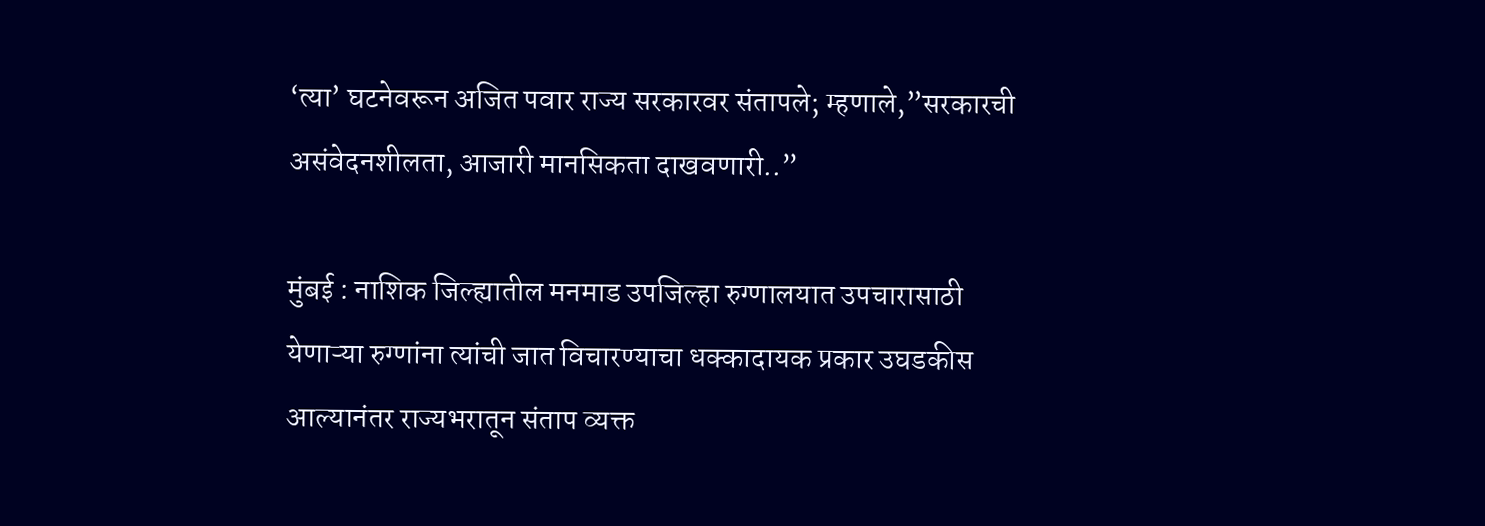‘त्या’ घटनेवरून अजित पवार राज्य सरकारवर संतापले; म्हणाले,”सरकारची असंवेदनशीलता, आजारी मानसिकता दाखवणारी..”

मुंबई : नाशिक जिल्ह्यातील मनमाड उपजिल्हा रुग्णालयात उपचारासाठी येणाऱ्या रुग्णांना त्यांची जात विचारण्याचा धक्कादायक प्रकार उघडकीस आल्यानंतर राज्यभरातून संताप व्यक्त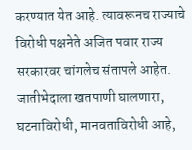करण्यात येत आहे. त्यावरूनच राज्याचे विरोधी पक्षनेते अजित पवार राज्य सरकारवर चांगलेच संतापले आहेत. जातीभेदाला खतपाणी घालणारा, घटनाविरोधी, मानवताविरोधी आहे,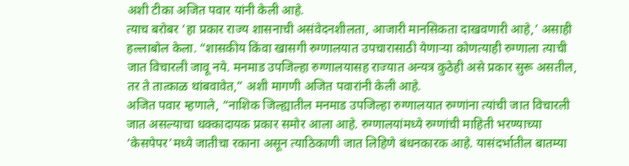अशी टीका अजित पवार यांनी केली आहे.
त्याच बरोबर ‘हा प्रकार राज्य शासनाची असंवेदनशीलता, आजारी मानसिकता दाखवणारी आहे,’ असाही हल्लाबोल केला. “शासकीय किंवा खासगी रुग्णालयात उपचारासाठी येणाऱ्या कोणत्याही रुग्णाला त्याची जात विचारली जावू नये. मनमाड उपजिल्हा रुग्णालयासह राज्यात अन्यत्र कुठेही असे प्रकार सुरू असतील, तर ते तात्काळ थांबवावेत,” अशी मागणी अजित पवारांनी केली आहे.
अजित पवार म्हणाले, “नाशिक जिल्ह्यातील मनमाड उपजिल्हा रुग्णालयात रुग्णांना त्यांची जात विचारली जात असल्याचा धक्कादायक प्रकार समोर आला आहे. रुग्णालयांमध्ये रुग्णांची माहिती भरण्याच्या ‘केसपेपर’मध्ये जातीचा रकाना असून त्याठिकाणी जात लिहिणे बंधनकारक आहे. यासंदर्भातील बातम्या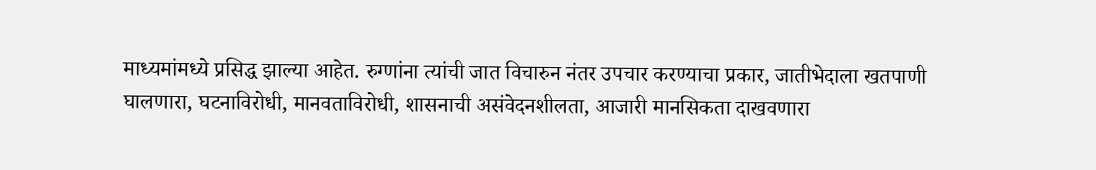माध्यमांमध्ये प्रसिद्ध झाल्या आहेत. रुग्णांना त्यांची जात विचारुन नंतर उपचार करण्याचा प्रकार, जातीभेदाला खतपाणी घालणारा, घटनाविरोधी, मानवताविरोधी, शासनाची असंवेदनशीलता, आजारी मानसिकता दाखवणारा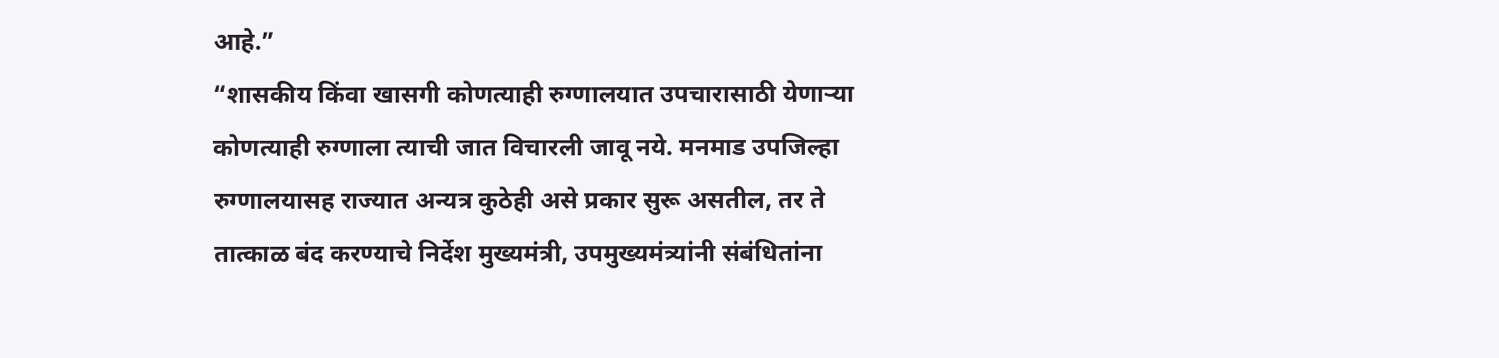आहे.”
“शासकीय किंवा खासगी कोणत्याही रुग्णालयात उपचारासाठी येणाऱ्या कोणत्याही रुग्णाला त्याची जात विचारली जावू नये. मनमाड उपजिल्हा रुग्णालयासह राज्यात अन्यत्र कुठेही असे प्रकार सुरू असतील, तर ते तात्काळ बंद करण्याचे निर्देश मुख्यमंत्री, उपमुख्यमंत्र्यांनी संबंधितांना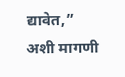द्यावेत,” अशी मागणी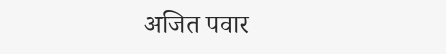अजित पवार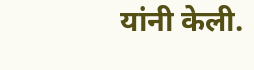यांनी केली.